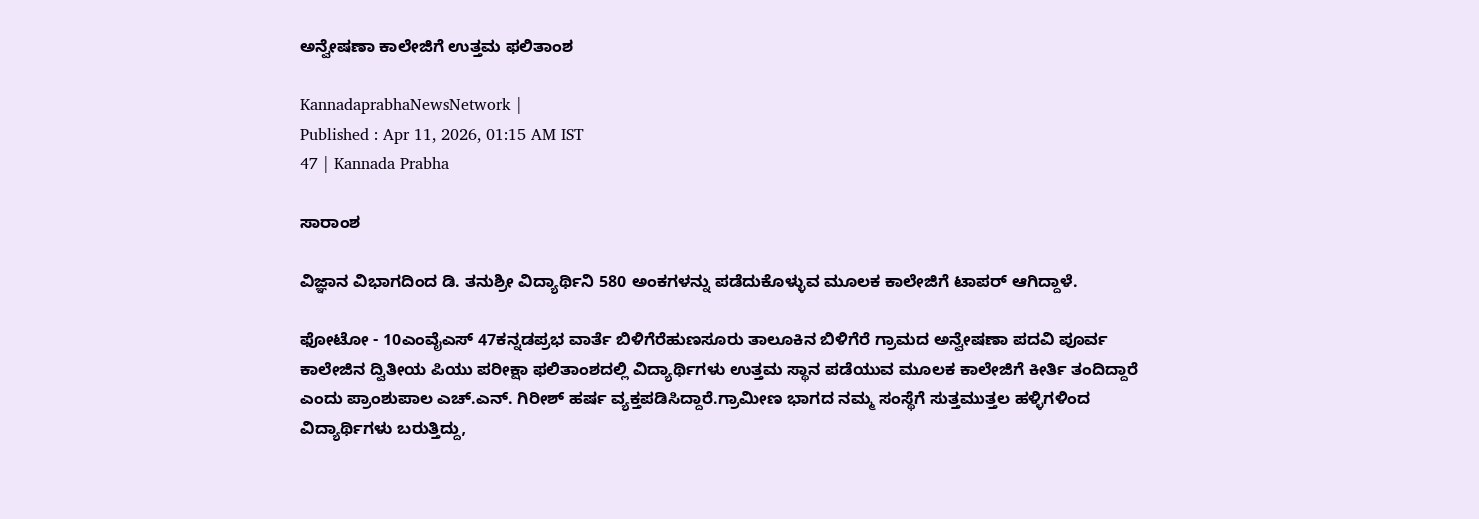ಅನ್ವೇಷಣಾ ಕಾಲೇಜಿಗೆ ಉತ್ತಮ ಫಲಿತಾಂಶ

KannadaprabhaNewsNetwork |
Published : Apr 11, 2026, 01:15 AM IST
47 | Kannada Prabha

ಸಾರಾಂಶ

ವಿಜ್ಞಾನ ವಿಭಾಗದಿಂದ ಡಿ. ತನುಶ್ರೀ ವಿದ್ಯಾರ್ಥಿನಿ 580 ಅಂಕಗಳನ್ನು ಪಡೆದುಕೊಳ್ಳುವ ಮೂಲಕ ಕಾಲೇಜಿಗೆ ಟಾಪರ್ ಆಗಿದ್ದಾಳೆ.

ಫೋಟೋ - 10ಎಂವೈಎಸ್‌ 47ಕನ್ನಡಪ್ರಭ ವಾರ್ತೆ ಬಿಳಿಗೆರೆಹುಣಸೂರು ತಾಲೂಕಿನ ಬಿಳಿಗೆರೆ ಗ್ರಾಮದ ಅನ್ವೇಷಣಾ ಪದವಿ ಪೂರ್ವ ಕಾಲೇಜಿನ ದ್ವಿತೀಯ ಪಿಯು ಪರೀಕ್ಷಾ ಫಲಿತಾಂಶದಲ್ಲಿ ವಿದ್ಯಾರ್ಥಿಗಳು ಉತ್ತಮ ಸ್ಥಾನ ಪಡೆಯುವ ಮೂಲಕ ಕಾಲೇಜಿಗೆ ಕೀರ್ತಿ ತಂದಿದ್ದಾರೆ ಎಂದು ಪ್ರಾಂಶುಪಾಲ ಎಚ್.ಎನ್. ಗಿರೀಶ್ ಹರ್ಷ ವ್ಯಕ್ತಪಡಿಸಿದ್ದಾರೆ.ಗ್ರಾಮೀಣ ಭಾಗದ ನಮ್ಮ ಸಂಸ್ಥೆಗೆ ಸುತ್ತಮುತ್ತಲ ಹಳ್ಳಿಗಳಿಂದ ವಿದ್ಯಾರ್ಥಿಗಳು ಬರುತ್ತಿದ್ದು,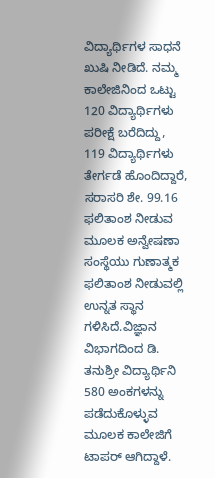ವಿದ್ಯಾರ್ಥಿಗಳ ಸಾಧನೆ ಖುಷಿ ನೀಡಿದೆ. ನಮ್ಮ ಕಾಲೇಜಿನಿಂದ ಒಟ್ಟು 120 ವಿದ್ಯಾರ್ಥಿಗಳು ಪರೀಕ್ಷೆ ಬರೆದಿದ್ದು, 119 ವಿದ್ಯಾರ್ಥಿಗಳು ತೇರ್ಗಡೆ ಹೊಂದಿದ್ದಾರೆ, ಸರಾಸರಿ ಶೇ. 99.16 ಫಲಿತಾಂಶ ನೀಡುವ ಮೂಲಕ ಅನ್ವೇಷಣಾ ಸಂಸ್ಥೆಯು ಗುಣಾತ್ಮಕ ಫಲಿತಾಂಶ ನೀಡುವಲ್ಲಿ ಉನ್ನತ ಸ್ಥಾನ ಗಳಿಸಿದೆ.ವಿಜ್ಞಾನ ವಿಭಾಗದಿಂದ ಡಿ. ತನುಶ್ರೀ ವಿದ್ಯಾರ್ಥಿನಿ 580 ಅಂಕಗಳನ್ನು ಪಡೆದುಕೊಳ್ಳುವ ಮೂಲಕ ಕಾಲೇಜಿಗೆ ಟಾಪರ್ ಆಗಿದ್ದಾಳೆ.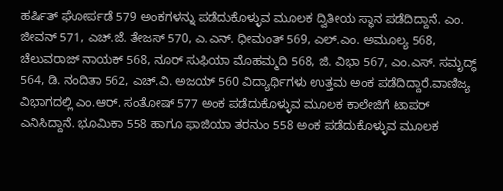ಹರ್ಷಿತ್ ಘೋರ್ಪಡೆ 579 ಅಂಕಗಳನ್ನು ಪಡೆದುಕೊಳ್ಳುವ ಮೂಲಕ ದ್ವಿತೀಯ ಸ್ಥಾನ ಪಡೆದಿದ್ದಾನೆ. ಎಂ. ಜೀವನ್ 571, ಎಚ್‌.ಜೆ. ತೇಜಸ್ 570, ಎ.ಎನ್‌. ಧೀಮಂತ್ 569, ಎಲ್‌.ಎಂ. ಅಮೂಲ್ಯ 568, ಚೆಲುವರಾಜ್ ನಾಯಕ್ 568, ನೂರ್ ಸುಫಿಯಾ ಮೊಹಮ್ಮದಿ 568, ಜಿ. ವಿಭಾ 567, ಎಂ.ಎಸ್. ಸಮೃದ್ಧ್‌ 564, ಡಿ. ನಂದಿತಾ 562, ಎಚ್‌.ವಿ. ಅಜಯ್ 560 ವಿದ್ಯಾರ್ಥಿಗಳು ಉತ್ತಮ ಅಂಕ ಪಡೆದಿದ್ದಾರೆ.ವಾಣಿಜ್ಯ ವಿಭಾಗದಲ್ಲಿ ಎಂ.ಆರ್. ಸಂತೋಷ್ 577 ಅಂಕ ಪಡೆದುಕೊಳ್ಳುವ ಮೂಲಕ ಕಾಲೇಜಿಗೆ ಟಾಪರ್ ಎನಿಸಿದ್ದಾನೆ. ಭೂಮಿಕಾ 558 ಹಾಗೂ ಫಾಜಿಯಾ ತರನುಂ 558 ಅಂಕ ಪಡೆದುಕೊಳ್ಳುವ ಮೂಲಕ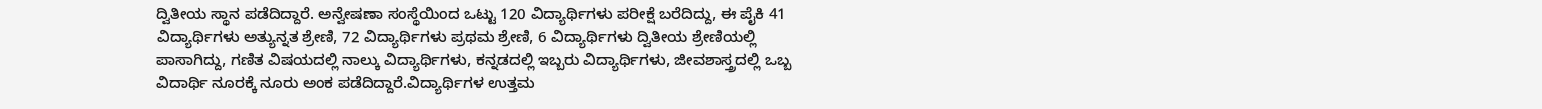ದ್ವಿತೀಯ ಸ್ಥಾನ ಪಡೆದಿದ್ದಾರೆ. ಅನ್ವೇಷಣಾ ಸಂಸ್ಥೆಯಿಂದ ಒಟ್ಟು 120 ವಿದ್ಯಾರ್ಥಿಗಳು ಪರೀಕ್ಷೆ ಬರೆದಿದ್ದು, ಈ ಪೈಕಿ 41 ವಿದ್ಯಾರ್ಥಿಗಳು ಅತ್ಯುನ್ನತ ಶ್ರೇಣಿ, 72 ವಿದ್ಯಾರ್ಥಿಗಳು ಪ್ರಥಮ ಶ್ರೇಣಿ, 6 ವಿದ್ಯಾರ್ಥಿಗಳು ದ್ವಿತೀಯ ಶ್ರೇಣಿಯಲ್ಲಿ ಪಾಸಾಗಿದ್ದು, ಗಣಿತ ವಿಷಯದಲ್ಲಿ ನಾಲ್ಕು ವಿದ್ಯಾರ್ಥಿಗಳು, ಕನ್ನಡದಲ್ಲಿ ಇಬ್ಬರು ವಿದ್ಯಾರ್ಥಿಗಳು, ಜೀವಶಾಸ್ತ್ರದಲ್ಲಿ ಒಬ್ಬ ವಿದಾರ್ಥಿ ನೂರಕ್ಕೆ ನೂರು ಅಂಕ ಪಡೆದಿದ್ದಾರೆ.ವಿದ್ಯಾರ್ಥಿಗಳ ಉತ್ತಮ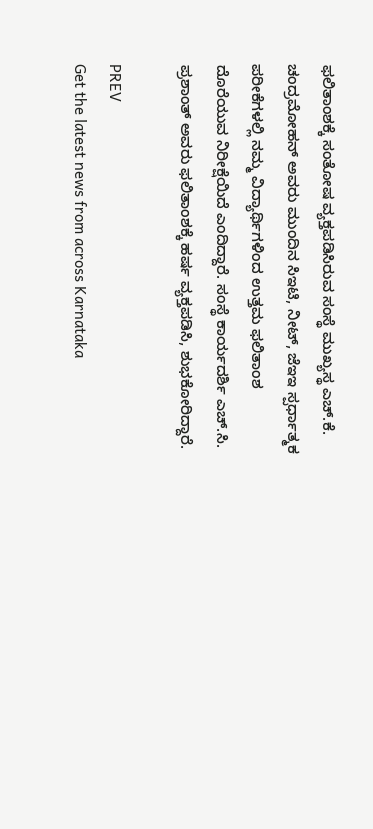ಫಲಿತಾಂಶಕ್ಕೆ ಸಂತೋಷ ವ್ಯಕ್ತಪಡಿಸಿರುವ ಸಂಸ್ಥೆ ಮುಖ್ಯಸ್ಥ ಎಚ್.ಕೆ. ಚಂದ್ರಮೋಹನ್ ಅವರು ಮುಂದಿನ ಸಿಇಟಿ, ನೀಟ್, ಜೆಇಇ ಸ್ಪರ್ಧಾತ್ಮಕ ಪರೀಕೆಗಳಲ್ಲಿ ನಮ್ಮ ವಿದ್ಯಾರ್ಥಿಗಳಿಂದ ಉತ್ತಮ ಫಲಿತಾಂಶ ದೊರೆಯುವ ನಿರೀಕ್ಷೆಯಿದೆ ಎಂದಿದ್ದಾರೆ. ಸಂಸ್ಥೆ ಕಾರ್ಯದರ್ಶಿ ಎಚ್.ಸಿ. ಪ್ರಶಾಂತ್ ಅವರು ಫಲಿತಾಂಶಕ್ಕೆ ಹರ್ಷ ವ್ಯಕ್ತಪಡಿಸಿ, ಶುಭಕೋರಿದ್ದಾರೆ.

PREV
Get the latest news from across Karnataka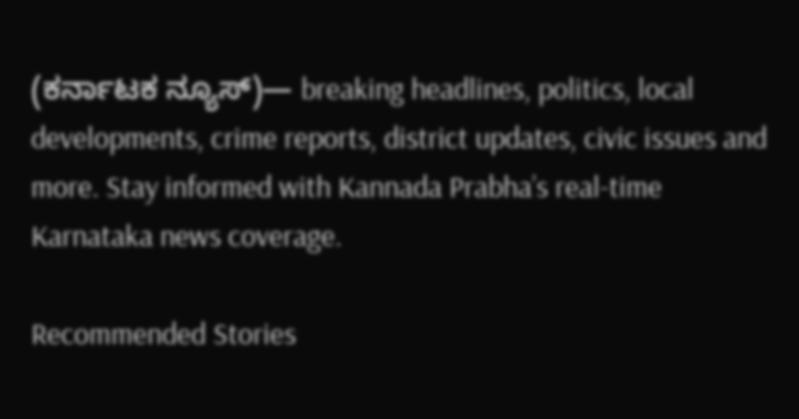(ಕರ್ನಾಟಕ ನ್ಯೂಸ್)— breaking headlines, politics, local developments, crime reports, district updates, civic issues and more. Stay informed with Kannada Prabha’s real‑time Karnataka news coverage.

Recommended Stories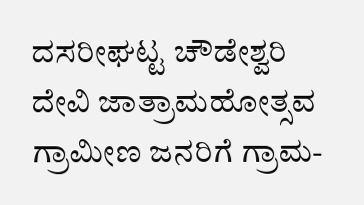ದಸರೀಘಟ್ಟ ಚೌಡೇಶ್ವರಿ ದೇವಿ ಜಾತ್ರಾಮಹೋತ್ಸವ
ಗ್ರಾಮೀಣ ಜನರಿಗೆ ಗ್ರಾಮ-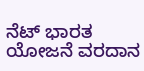ನೆಟ್ ಭಾರತ ಯೋಜನೆ ವರದಾನ